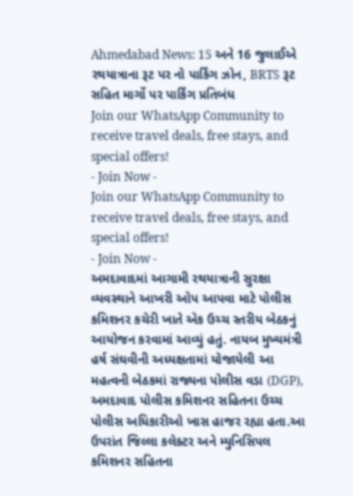Ahmedabad News: 15 અને 16 જુલાઈએ રથયાત્રાના રૂટ પર નો પાર્કિંગ ઝોન, BRTS રૂટ સહિત માર્ગો પર પાર્કિંગ પ્રતિબંધ
Join our WhatsApp Community to receive travel deals, free stays, and special offers!
- Join Now -
Join our WhatsApp Community to receive travel deals, free stays, and special offers!
- Join Now -
અમદાવાદમાં આગામી રથયાત્રાની સુરક્ષા વ્યવસ્થાને આખરી ઓપ આપવા માટે પોલીસ કમિશનર કચેરી ખાતે એક ઉચ્ચ સ્તરીય બેઠકનું આયોજન કરવામાં આવ્યું હતું. નાયબ મુખ્યમંત્રી હર્ષ સંઘવીની અધ્યક્ષતામાં યોજાયેલી આ મહત્વની બેઠકમાં રાજ્યના પોલીસ વડા (DGP), અમદાવાદ પોલીસ કમિશનર સહિતના ઉચ્ચ પોલીસ અધિકારીઓ ખાસ હાજર રહ્યા હતા.આ ઉપરાંત જિલ્લા કલેક્ટર અને મ્યુનિસિપલ કમિશનર સહિતના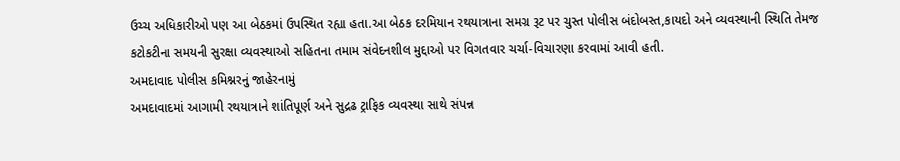ઉચ્ચ અધિકારીઓ પણ આ બેઠકમાં ઉપસ્થિત રહ્યા હતા.આ બેઠક દરમિયાન રથયાત્રાના સમગ્ર રૂટ પર ચુસ્ત પોલીસ બંદોબસ્ત,કાયદો અને વ્યવસ્થાની સ્થિતિ તેમજ કટોકટીના સમયની સુરક્ષા વ્યવસ્થાઓ સહિતના તમામ સંવેદનશીલ મુદ્દાઓ પર વિગતવાર ચર્ચા-વિચારણા કરવામાં આવી હતી.
અમદાવાદ પોલીસ કમિશ્નરનું જાહેરનામું
અમદાવાદમાં આગામી રથયાત્રાને શાંતિપૂર્ણ અને સુદ્રઢ ટ્રાફિક વ્યવસ્થા સાથે સંપન્ન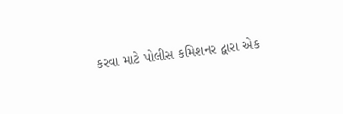કરવા માટે પોલીસ કમિશનર દ્વારા એક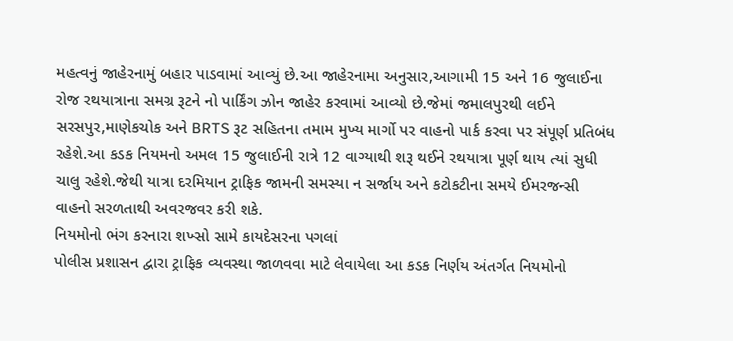મહત્વનું જાહેરનામું બહાર પાડવામાં આવ્યું છે.આ જાહેરનામા અનુસાર,આગામી 15 અને 16 જુલાઈના રોજ રથયાત્રાના સમગ્ર રૂટને નો પાર્કિંગ ઝોન જાહેર કરવામાં આવ્યો છે.જેમાં જમાલપુરથી લઈને સરસપુર,માણેકચોક અને BRTS રૂટ સહિતના તમામ મુખ્ય માર્ગો પર વાહનો પાર્ક કરવા પર સંપૂર્ણ પ્રતિબંધ રહેશે.આ કડક નિયમનો અમલ 15 જુલાઈની રાત્રે 12 વાગ્યાથી શરૂ થઈને રથયાત્રા પૂર્ણ થાય ત્યાં સુધી ચાલુ રહેશે.જેથી યાત્રા દરમિયાન ટ્રાફિક જામની સમસ્યા ન સર્જાય અને કટોકટીના સમયે ઈમરજન્સી વાહનો સરળતાથી અવરજવર કરી શકે.
નિયમોનો ભંગ કરનારા શખ્સો સામે કાયદેસરના પગલાં
પોલીસ પ્રશાસન દ્વારા ટ્રાફિક વ્યવસ્થા જાળવવા માટે લેવાયેલા આ કડક નિર્ણય અંતર્ગત નિયમોનો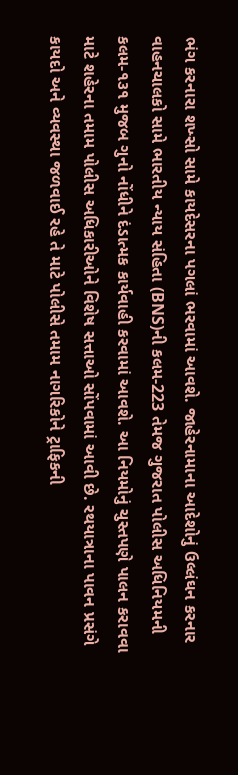ભંગ કરનારા શખ્સો સામે કાયદેસરના પગલાં ભરવામાં આવશે. જાહેરનામાના આદેશોનું ઉલ્લંઘન કરનાર વાહનચાલકો સામે ભારતીય ન્યાય સંહિતા (BNS)ની કલમ-223 તેમજ ગુજરાત પોલીસ અધિનિયમની કલમ-૧૩૧ મુજબ ગુનો નોંધીને દંડાત્મક કાર્યવાહી કરવામાં આવશે. આ નિયમોનું ચુસ્તપણે પાલન કરાવવા માટે શહેરના તમામ પોલીસ અધિકારીઓને વિશેષ સત્તાઓ સોંપવામાં આવી છે. રથયાત્રાના પાવન પ્રસંગે કાયદો અને વ્યવસ્થા જળવાઈ રહે તે માટે પોલીસે તમામ નાગરિકોને ટ્રાફિકની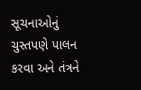સૂચનાઓનું ચુસ્તપણે પાલન કરવા અને તંત્રને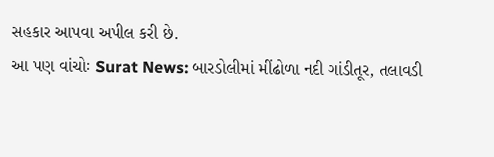સહકાર આપવા અપીલ કરી છે.
આ પણ વાંચોઃ Surat News: બારડોલીમાં મીંઢોળા નદી ગાંડીતૂર, તલાવડી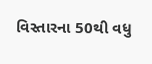વિસ્તારના 50થી વધુ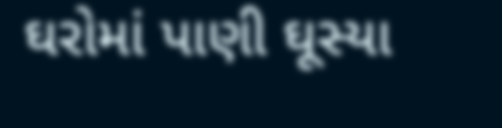ઘરોમાં પાણી ઘૂસ્યા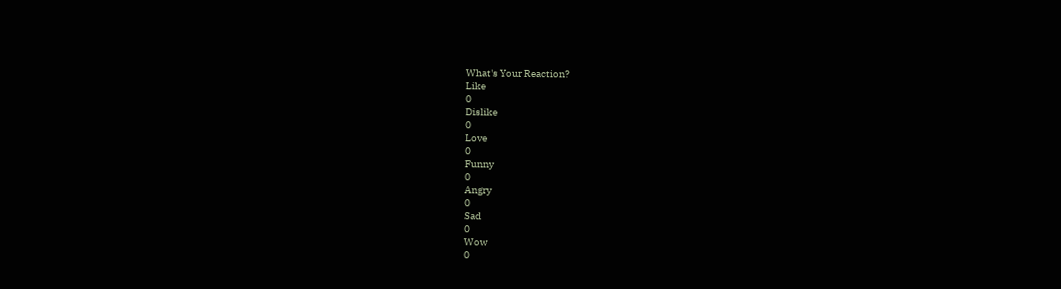What's Your Reaction?
Like
0
Dislike
0
Love
0
Funny
0
Angry
0
Sad
0
Wow
0